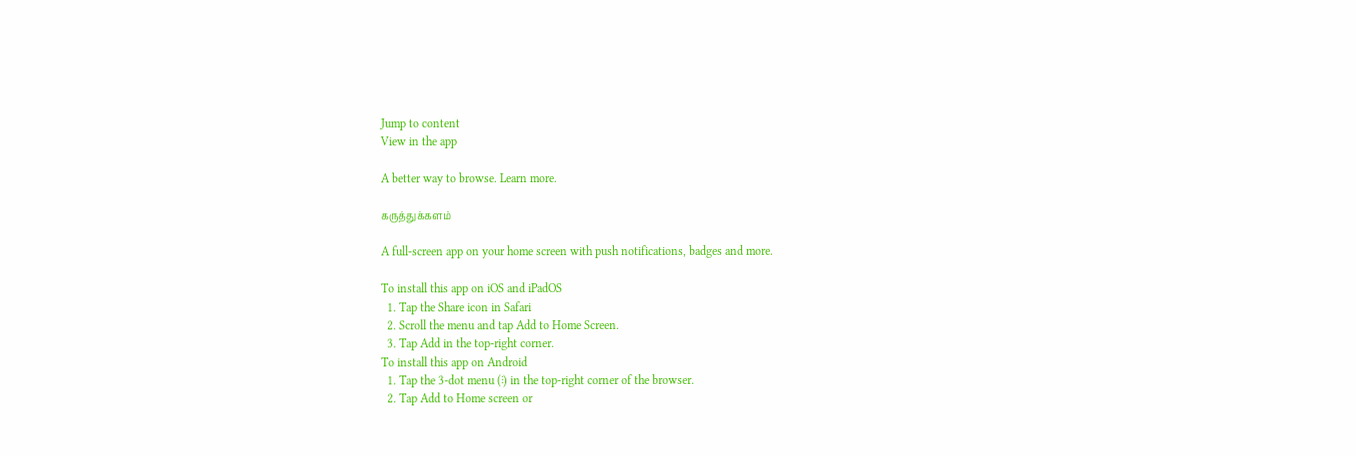Jump to content
View in the app

A better way to browse. Learn more.

கருத்துக்களம்

A full-screen app on your home screen with push notifications, badges and more.

To install this app on iOS and iPadOS
  1. Tap the Share icon in Safari
  2. Scroll the menu and tap Add to Home Screen.
  3. Tap Add in the top-right corner.
To install this app on Android
  1. Tap the 3-dot menu (⋮) in the top-right corner of the browser.
  2. Tap Add to Home screen or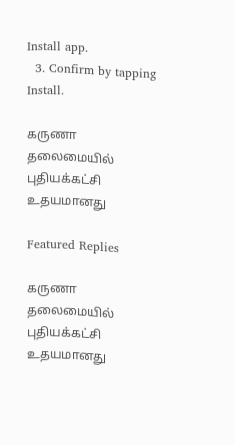Install app.
  3. Confirm by tapping Install.

கருணா தலைமையில் புதியக்கட்சி உதயமானது

Featured Replies

கருணா தலைமையில் புதியக்கட்சி உதயமானது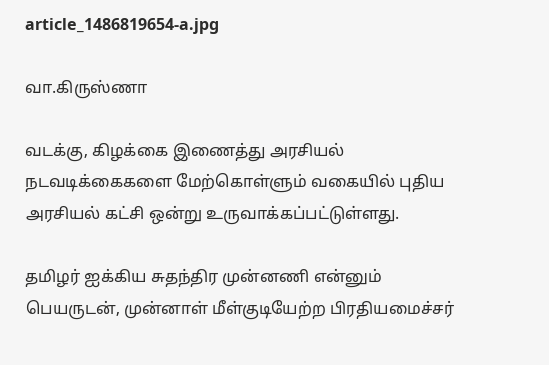article_1486819654-a.jpg

வா.கிருஸ்ணா

வடக்கு, கிழக்கை இணைத்து அரசியல் நடவடிக்கைகளை மேற்கொள்ளும் வகையில் புதிய அரசியல் கட்சி ஒன்று உருவாக்கப்பட்டுள்ளது.

தமிழர் ஐக்கிய சுதந்திர முன்னணி என்னும் பெயருடன், முன்னாள் மீள்குடியேற்ற பிரதியமைச்சர்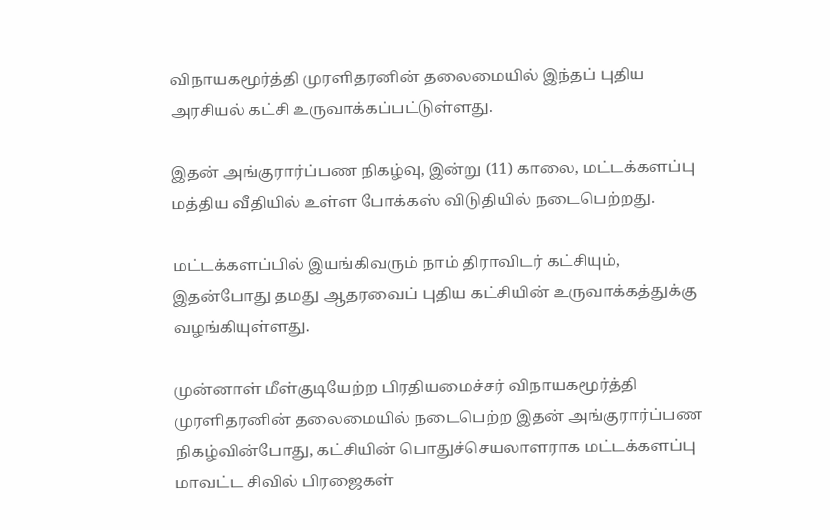விநாயகமூர்த்தி முரளிதரனின் தலைமையில் இந்தப் புதிய அரசியல் கட்சி உருவாக்கப்பட்டுள்ளது.

இதன் அங்குரார்ப்பண நிகழ்வு, இன்று (11) காலை, மட்டக்களப்பு மத்திய வீதியில் உள்ள போக்கஸ் விடுதியில் நடைபெற்றது.

மட்டக்களப்பில் இயங்கிவரும் நாம் திராவிடர் கட்சியும், இதன்போது தமது ஆதரவைப் புதிய கட்சியின் உருவாக்கத்துக்கு வழங்கியுள்ளது.

முன்னாள் மீள்குடியேற்ற பிரதியமைச்சர் விநாயகமூர்த்தி முரளிதரனின் தலைமையில் நடைபெற்ற இதன் அங்குரார்ப்பண நிகழ்வின்போது, கட்சியின் பொதுச்செயலாளராக மட்டக்களப்பு மாவட்ட சிவில் பிரஜைகள்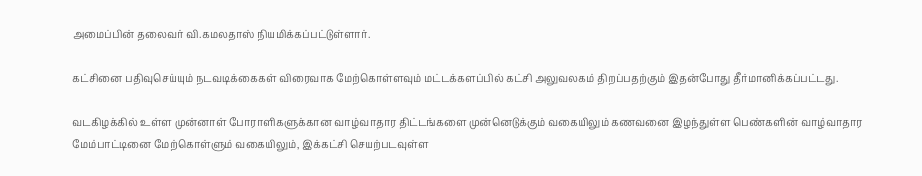அமைப்பின் தலைவர் வி.கமலதாஸ் நியமிக்கப்பட்டுள்ளார்.

கட்சினை பதிவுசெய்யும் நடவடிக்கைகள் விரைவாக மேற்கொள்ளவும் மட்டக்களப்பில் கட்சி அலுவலகம் திறப்பதற்கும் இதன்போது தீர்மானிக்கப்பட்டது.

வடகிழக்கில் உள்ள முன்னாள் போராளிகளுக்கான வாழ்வாதார திட்டங்களை முன்னெடுக்கும் வகையிலும் கணவனை இழந்துள்ள பெண்களின் வாழ்வாதார மேம்பாட்டினை மேற்கொள்ளும் வகையிலும், இக்கட்சி செயற்படவுள்ள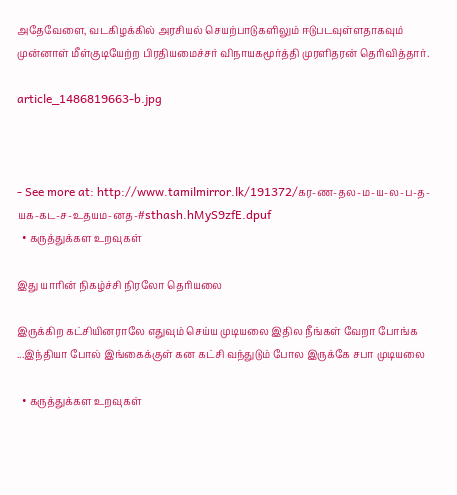அதேவேளை, வடகிழக்கில் அரசியல் செயற்பாடுகளிலும் ஈடுபடவுள்ளதாகவும் முன்னாள் மீள்குடியேற்ற பிரதியமைச்சர் விநாயகமூர்த்தி முரளிதரன் தெரிவித்தார்.

article_1486819663-b.jpg



- See more at: http://www.tamilmirror.lk/191372/கர-ண-தல-ம-ய-ல-ப-த-யக-கட-ச-உதயம-னத-#sthash.hMyS9zfE.dpuf
  • கருத்துக்கள உறவுகள்

இது யாரின் நிகழ்ச்சி நிரலோ தெரியலை

இருக்கிற கட்சியினராலே எதுவும் செய்ய முடியலை இதில நீங்கள் வேறா போங்க ...இந்தியா போல் இங்கைக்குள் கன கட்சி வந்துடும் போல இருக்கே சபா முடியலை

  • கருத்துக்கள உறவுகள்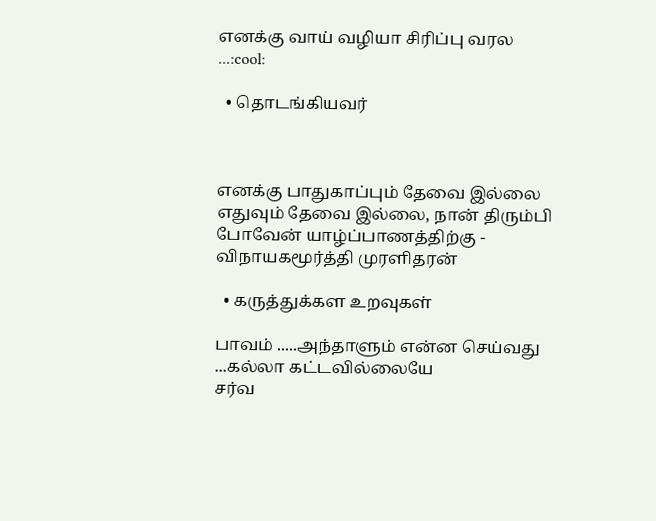எனக்கு வாய் வழியா சிரிப்பு வரல ...:cool:

  • தொடங்கியவர்



எனக்கு பாதுகாப்பும் தேவை இல்லை எதுவும் தேவை இல்லை, நான் திரும்பி போவேன் யாழ்ப்பாணத்திற்கு - விநாயகமூர்த்தி முரளிதரன்

  • கருத்துக்கள உறவுகள்

பாவம் .....அந்தாளும் என்ன செய்வது ...கல்லா கட்டவில்லையே
சர்வ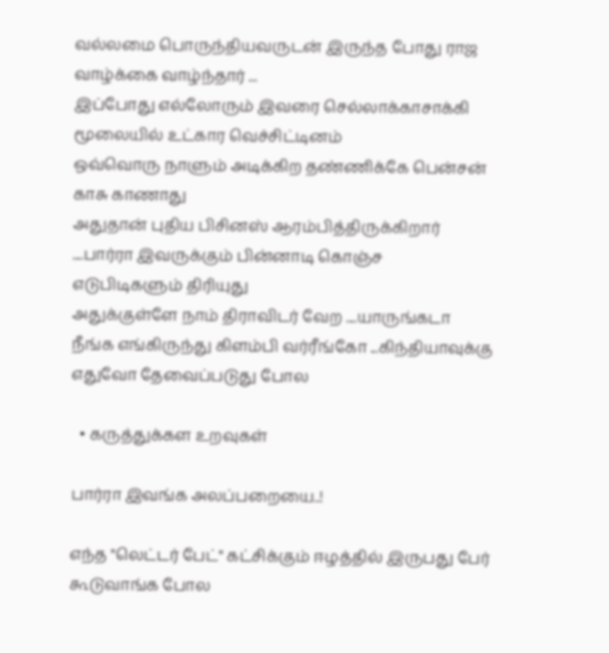வல்லமை பொருந்தியவருடன் இருந்த போது ராஜ வாழ்க்கை வாழ்ந்தார் ...
இப்போது எல்லோரும் இவரை செல்லாக்காசாக்கி மூலையில் உட்கார வெச்சிட்டினம்
ஒவ்வொரு நாளும் அடிக்கிற தண்ணிக்கே பென்சன் காசு காணாது
அதுதான் புதிய பிசினஸ் ஆரம்பித்திருக்கிறார் ....பார்ரா இவருக்கும் பின்னாடி கொஞ்ச எடுபிடிகளும் திரியுது
அதுக்குள்ளே நாம் திராவிடர் வேற ....யாருங்கடா நீங்க எங்கிருந்து கிளம்பி வர்ரீங்கோ ...கிந்தியாவுக்கு எதுவோ தேவைப்படுது போல

  • கருத்துக்கள உறவுகள்

பார்ரா இவங்க அலப்பறையை..!

எந்த "லெட்டர் பேட்" கட்சிக்கும் ஈழத்தில் இருபது பேர் கூடுவாங்க போல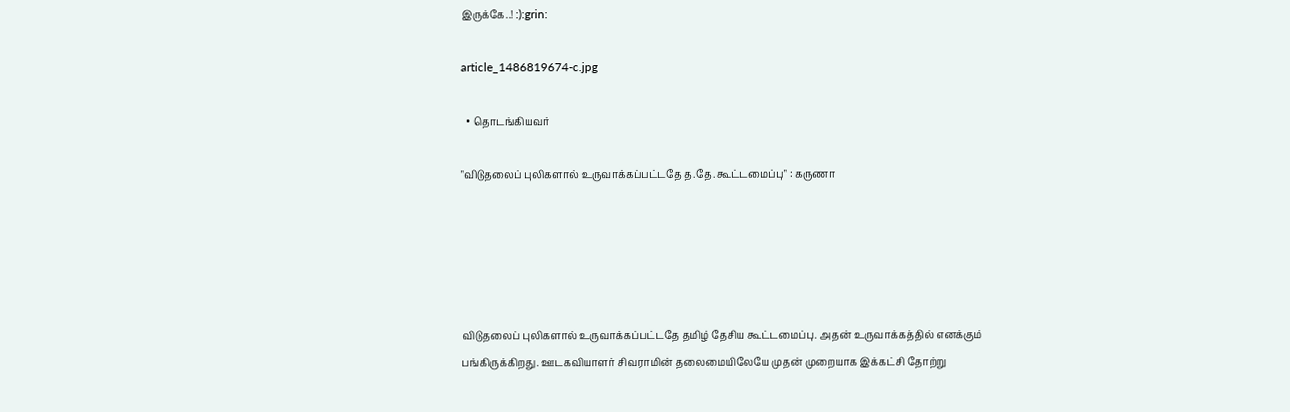இருக்கே..! :):grin:

article_1486819674-c.jpg

  • தொடங்கியவர்

"விடுதலைப் புலிகளால் உருவாக்கப்பட்டதே த.தே.கூட்டமைப்பு" : கருணா





விடுதலைப் புலிகளால் உருவாக்கப்பட்டதே தமிழ் தேசிய கூட்டமைப்பு. அதன் உருவாக்கத்தில் எனக்கும் பங்கிருக்கிறது. ஊடகவியாளர் சிவராமின் தலைமையிலேயே முதன் முறையாக இக்கட்சி தோற்று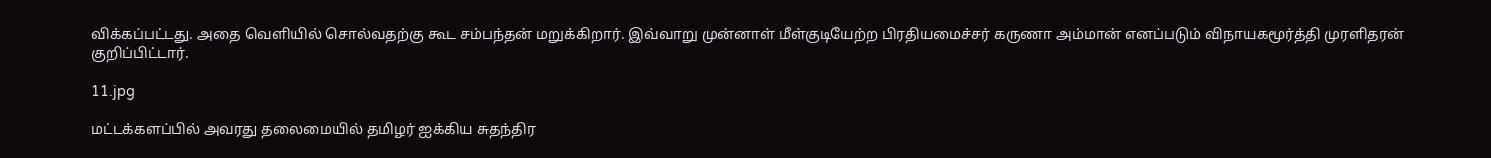விக்கப்பட்டது. அதை வெளியில் சொல்வதற்கு கூட சம்பந்தன் மறுக்கிறார். இவ்வாறு முன்னாள் மீள்குடியேற்ற பிரதியமைச்சர் கருணா அம்மான் எனப்படும் விநாயகமூர்த்தி முரளிதரன் குறிப்பிட்டார்.

11.jpg

மட்டக்களப்பில் அவரது தலைமையில் தமிழர் ஐக்கிய சுதந்திர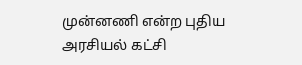முன்னணி என்ற புதிய அரசியல் கட்சி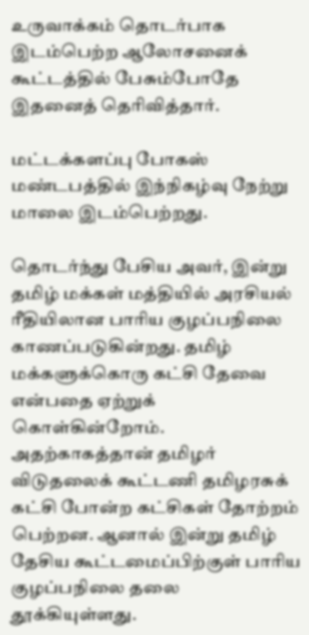உருவாக்கம் தொடர்பாக இடம்பெற்ற ஆலோசனைக் கூட்டத்தில் பேசும்போதே இதனைத் தெரிவித்தார்.

மட்டக்களப்பு போகஸ் மண்டபத்தில் இந்நிகழ்வு நேற்று மாலை இடம்பெற்றது.

தொடர்ந்து பேசிய அவர், இன்று தமிழ் மக்கள் மத்தியில் அரசியல் ரீதியிலான பாரிய குழப்பநிலை காணப்படுகின்றது. தமிழ் மக்களுக்கொரு கட்சி தேவை என்பதை ஏற்றுக் கொள்கின்றோம். அதற்காகத்தான் தமிழர் விடுதலைக் கூட்டணி தமிழரசுக் கட்சி போன்ற கட்சிகள் தோற்றம் பெற்றன. ஆனால் இன்று தமிழ் தேசிய கூட்டமைப்பிற்குள் பாரிய குழப்பநிலை தலை தூக்கியுள்ளது.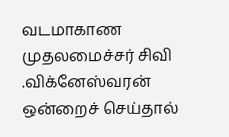வடமாகாண முதலமைச்சர் சிவி .விக்னேஸ்வரன் ஒன்றைச் செய்தால்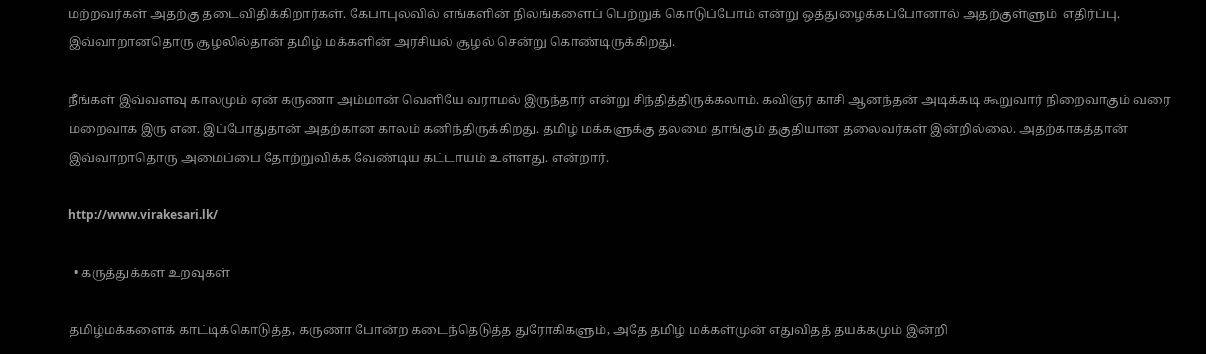மற்றவர்கள் அதற்கு தடைவிதிக்கிறார்கள். கேபாபுலவில் எங்களின் நிலங்களைப் பெற்றுக் கொடுப்போம் என்று ஒத்துழைக்கப்போனால் அதற்குள்ளும்  எதிர்ப்பு. இவ்வாறானதொரு சூழலில்தான் தமிழ் மக்களின் அரசியல் சூழல் சென்று கொண்டிருக்கிறது.

நீங்கள் இவ்வளவு காலமும் ஏன் கருணா அம்மான் வெளியே வராமல் இருந்தார் என்று சிந்தித்திருக்கலாம். கவிஞர் காசி ஆனந்தன் அடிக்கடி கூறுவார் நிறைவாகும் வரை மறைவாக இரு என. இப்போதுதான் அதற்கான காலம் கனிந்திருக்கிறது. தமிழ் மக்களுக்கு தலமை தாங்கும் தகுதியான தலைவர்கள் இன்றில்லை. அதற்காகத்தான் இவ்வாறாதொரு அமைப்பை தோற்றுவிக்க வேண்டிய கட்டாயம் உள்ளது. என்றார்.

http://www.virakesari.lk/

  • கருத்துக்கள உறவுகள்

தமிழ்மக்களைக் காட்டிக்கொடுத்த, கருணா போன்ற கடைந்தெடுத்த துரோகிகளும், அதே தமிழ் மக்கள்முன் எதுவிதத் தயக்கமும் இன்றி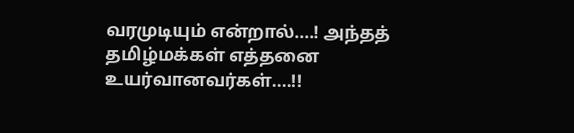வரமுடியும் என்றால்....! அந்தத் தமிழ்மக்கள் எத்தனை உயர்வானவர்கள்....!!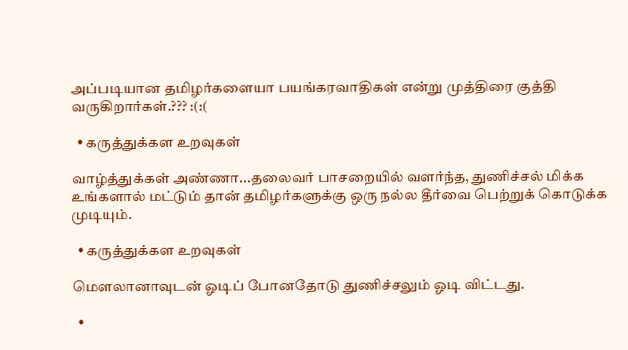அப்படியான தமிழர்களையா பயங்கரவாதிகள் என்று முத்திரை குத்தி வருகிறார்கள்.??? :(:(

  • கருத்துக்கள உறவுகள்

வாழ்த்துக்கள் அண்ணா...தலைவர் பாசறையில் வளர்ந்த, துணிச்சல் மிக்க உங்களால் மட்டும் தான் தமிழர்களுக்கு ஒரு நல்ல தீர்வை பெற்றுக் கொடுக்க முடியும்.

  • கருத்துக்கள உறவுகள்

மெளலானாவுடன் ஓடிப் போனதோடு துணிச்சலும் ஓடி விட்டது.

  •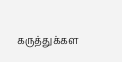கருத்துக்கள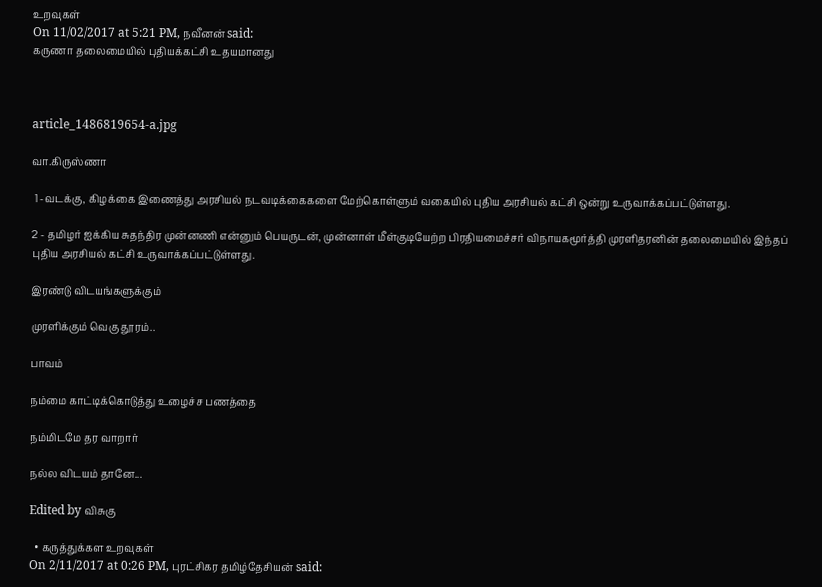உறவுகள்
On 11/02/2017 at 5:21 PM, நவீனன் said:
கருணா தலைமையில் புதியக்கட்சி உதயமானது



article_1486819654-a.jpg

வா.கிருஸ்ணா

 1 -வடக்கு, கிழக்கை இணைத்து அரசியல் நடவடிக்கைகளை மேற்கொள்ளும் வகையில் புதிய அரசியல் கட்சி ஒன்று உருவாக்கப்பட்டுள்ளது.

2 - தமிழர் ஐக்கிய சுதந்திர முன்னணி என்னும் பெயருடன், முன்னாள் மீள்குடியேற்ற பிரதியமைச்சர் விநாயகமூர்த்தி முரளிதரனின் தலைமையில் இந்தப் புதிய அரசியல் கட்சி உருவாக்கப்பட்டுள்ளது.

இரண்டு விடயங்களுக்கும்

முரளிக்கும் வெகு தூரம்..

பாவம்

நம்மை காட்டிக்கொடுத்து உழைச்ச பணத்தை

நம்மிடமே தர வாறார்

நல்ல விடயம் தானே...

Edited by விசுகு

  • கருத்துக்கள உறவுகள்
On 2/11/2017 at 0:26 PM, புரட்சிகர தமிழ்தேசியன் said: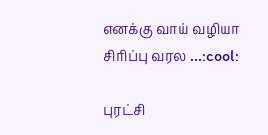எனக்கு வாய் வழியா சிரிப்பு வரல ...:cool:

புரட்சி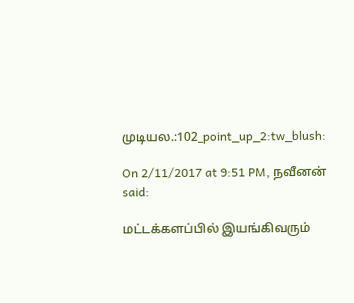முடியல.:102_point_up_2:tw_blush:

On 2/11/2017 at 9:51 PM, நவீனன் said:

மட்டக்களப்பில் இயங்கிவரும்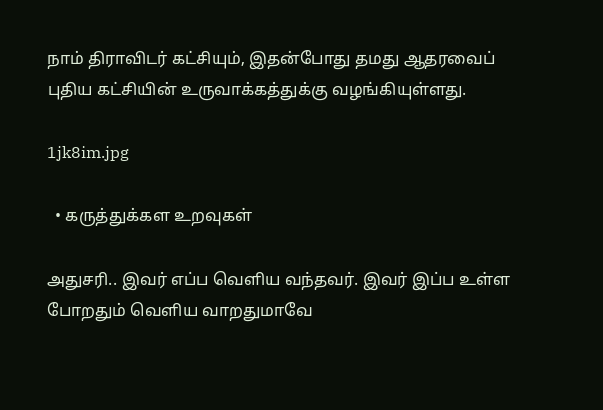நாம் திராவிடர் கட்சியும், இதன்போது தமது ஆதரவைப் புதிய கட்சியின் உருவாக்கத்துக்கு வழங்கியுள்ளது.

1jk8im.jpg

  • கருத்துக்கள உறவுகள்

அதுசரி.. இவர் எப்ப வெளிய வந்தவர். இவர் இப்ப உள்ள போறதும் வெளிய வாறதுமாவே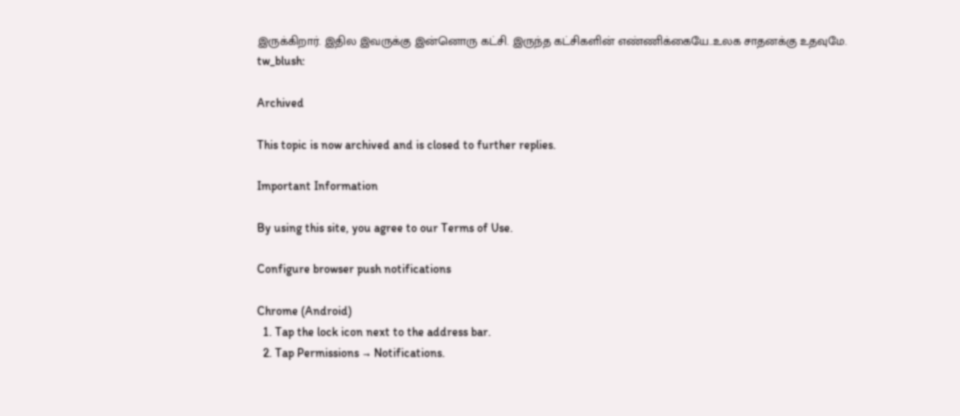இருக்கிறார். இதில இவருக்கு இன்னொரு கட்சி. இருந்த கட்சிகளின் எண்ணிக்கையே..உலக சாதனக்கு உதவுமே. tw_blush:

Archived

This topic is now archived and is closed to further replies.

Important Information

By using this site, you agree to our Terms of Use.

Configure browser push notifications

Chrome (Android)
  1. Tap the lock icon next to the address bar.
  2. Tap Permissions → Notifications.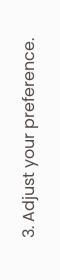3. Adjust your preference.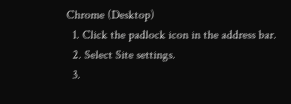Chrome (Desktop)
  1. Click the padlock icon in the address bar.
  2. Select Site settings.
  3.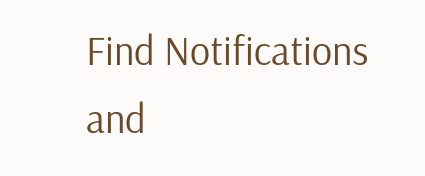Find Notifications and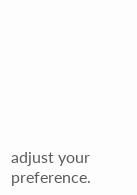adjust your preference.